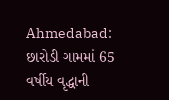Ahmedabad: છારોડી ગામમાં 65 વર્ષીય વૃદ્ધાની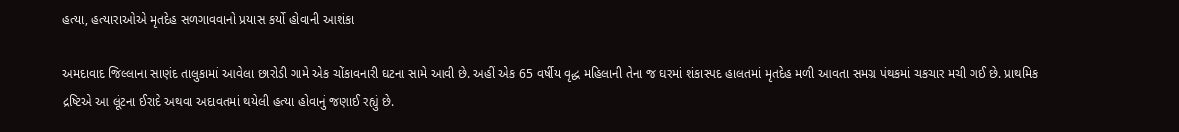હત્યા, હત્યારાઓએ મૃતદેહ સળગાવવાનો પ્રયાસ કર્યો હોવાની આશંકા

અમદાવાદ જિલ્લાના સાણંદ તાલુકામાં આવેલા છારોડી ગામે એક ચોંકાવનારી ઘટના સામે આવી છે. અહીં એક 65 વર્ષીય વૃદ્ધ મહિલાની તેના જ ઘરમાં શંકાસ્પદ હાલતમાં મૃતદેહ મળી આવતા સમગ્ર પંથકમાં ચકચાર મચી ગઈ છે. પ્રાથમિક દ્રષ્ટિએ આ લૂંટના ઈરાદે અથવા અદાવતમાં થયેલી હત્યા હોવાનું જણાઈ રહ્યું છે.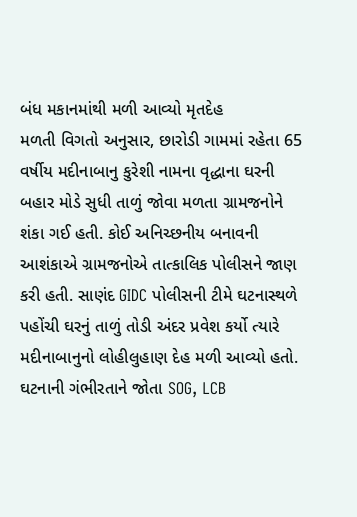બંધ મકાનમાંથી મળી આવ્યો મૃતદેહ
મળતી વિગતો અનુસાર, છારોડી ગામમાં રહેતા 65 વર્ષીય મદીનાબાનુ કુરેશી નામના વૃદ્ધાના ઘરની બહાર મોડે સુધી તાળું જોવા મળતા ગ્રામજનોને શંકા ગઈ હતી. કોઈ અનિચ્છનીય બનાવની આશંકાએ ગ્રામજનોએ તાત્કાલિક પોલીસને જાણ કરી હતી. સાણંદ GIDC પોલીસની ટીમે ઘટનાસ્થળે પહોંચી ઘરનું તાળું તોડી અંદર પ્રવેશ કર્યો ત્યારે મદીનાબાનુનો લોહીલુહાણ દેહ મળી આવ્યો હતો.
ઘટનાની ગંભીરતાને જોતા SOG, LCB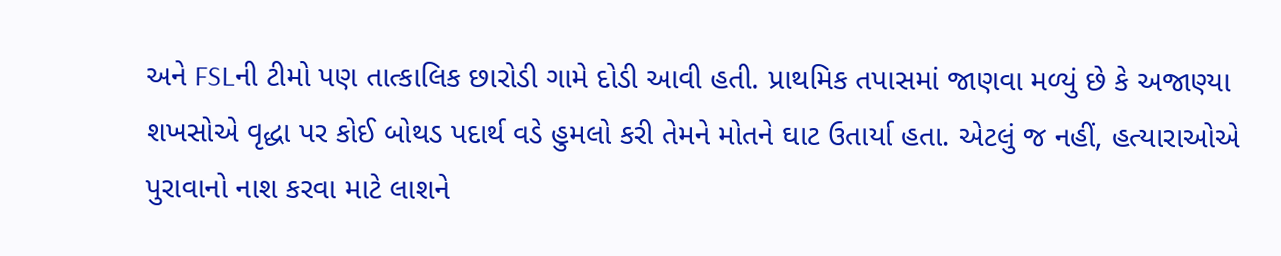અને FSLની ટીમો પણ તાત્કાલિક છારોડી ગામે દોડી આવી હતી. પ્રાથમિક તપાસમાં જાણવા મળ્યું છે કે અજાણ્યા શખસોએ વૃદ્ધા પર કોઈ બોથડ પદાર્થ વડે હુમલો કરી તેમને મોતને ઘાટ ઉતાર્યા હતા. એટલું જ નહીં, હત્યારાઓએ પુરાવાનો નાશ કરવા માટે લાશને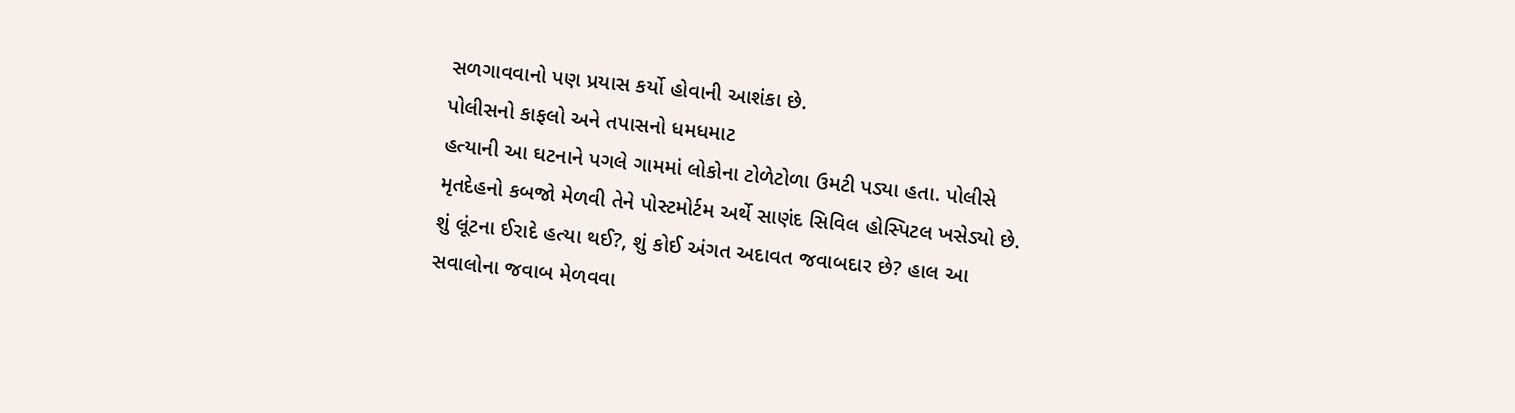સળગાવવાનો પણ પ્રયાસ કર્યો હોવાની આશંકા છે.
પોલીસનો કાફલો અને તપાસનો ધમધમાટ
હત્યાની આ ઘટનાને પગલે ગામમાં લોકોના ટોળેટોળા ઉમટી પડ્યા હતા. પોલીસે મૃતદેહનો કબજો મેળવી તેને પોસ્ટમોર્ટમ અર્થે સાણંદ સિવિલ હોસ્પિટલ ખસેડ્યો છે. શું લૂંટના ઈરાદે હત્યા થઈ?, શું કોઈ અંગત અદાવત જવાબદાર છે? હાલ આ સવાલોના જવાબ મેળવવા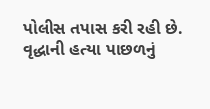પોલીસ તપાસ કરી રહી છે.
વૃદ્ધાની હત્યા પાછળનું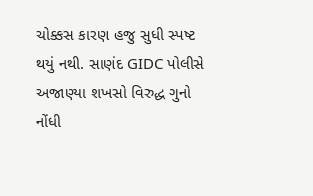ચોક્કસ કારણ હજુ સુધી સ્પષ્ટ થયું નથી. સાણંદ GIDC પોલીસે અજાણ્યા શખસો વિરુદ્ધ ગુનો નોંધી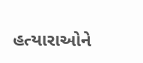હત્યારાઓને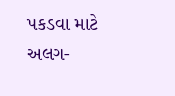પકડવા માટે અલગ-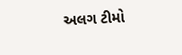અલગ ટીમો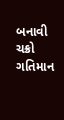બનાવી ચક્રો ગતિમાન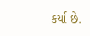કર્યા છે.